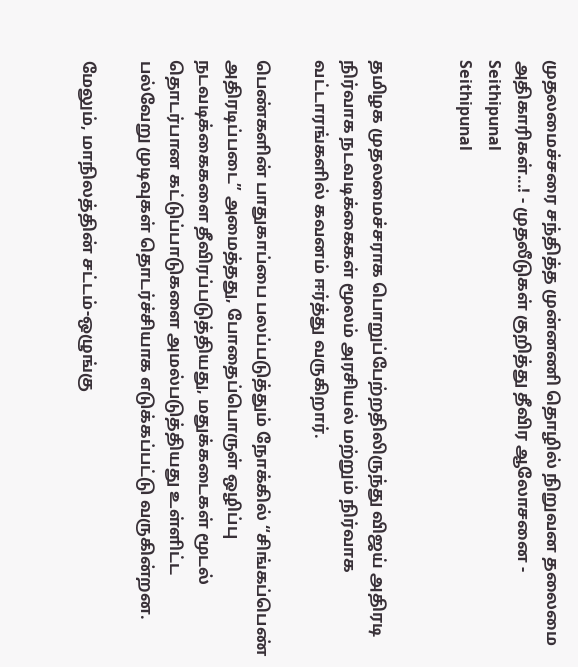முதலமைச்சரை சந்தித்த முன்னணி தொழில் நிறுவன தலைமை அதிகாரிகள்...! - முதலீடுகள் குறித்து தீவிர ஆலோசனை - Seithipunal
Seithipunal


தமிழக முதலமைச்சராக பொறுப்பேற்றதிலிருந்து விஜய் அதிரடி நிர்வாக நடவடிக்கைகள் மூலம் அரசியல் மற்றும் நிர்வாக வட்டாரங்களில் கவனம் ஈர்த்து வருகிறார்.

பெண்களின் பாதுகாப்பை பலப்படுத்தும் நோக்கில் “சிங்கப்பெண் அதிரடிப்படை” அமைத்தது, போதைப்பொருள் ஒழிப்பு நடவடிக்கைகளை தீவிரப்படுத்தியது, மதுக்கடைகள் மூடல் தொடர்பான கட்டுப்பாடுகளை அமல்படுத்தியது உள்ளிட்ட பல்வேறு முடிவுகள் தொடர்ச்சியாக எடுக்கப்பட்டு வருகின்றன.

மேலும், மாநிலத்தின் சட்டம்-ஒழுங்கு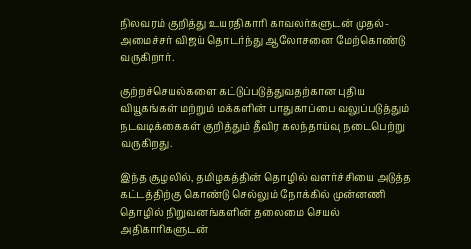நிலவரம் குறித்து உயரதிகாரி காவலர்களுடன் முதல்-அமைச்சர் விஜய் தொடர்ந்து ஆலோசனை மேற்கொண்டு வருகிறார்.

குற்றச்செயல்களை கட்டுப்படுத்துவதற்கான புதிய வியூகங்கள் மற்றும் மக்களின் பாதுகாப்பை வலுப்படுத்தும் நடவடிக்கைகள் குறித்தும் தீவிர கலந்தாய்வு நடைபெற்று வருகிறது.

இந்த சூழலில், தமிழகத்தின் தொழில் வளர்ச்சியை அடுத்த கட்டத்திற்கு கொண்டு செல்லும் நோக்கில் முன்னணி தொழில் நிறுவனங்களின் தலைமை செயல் அதிகாரிகளுடன்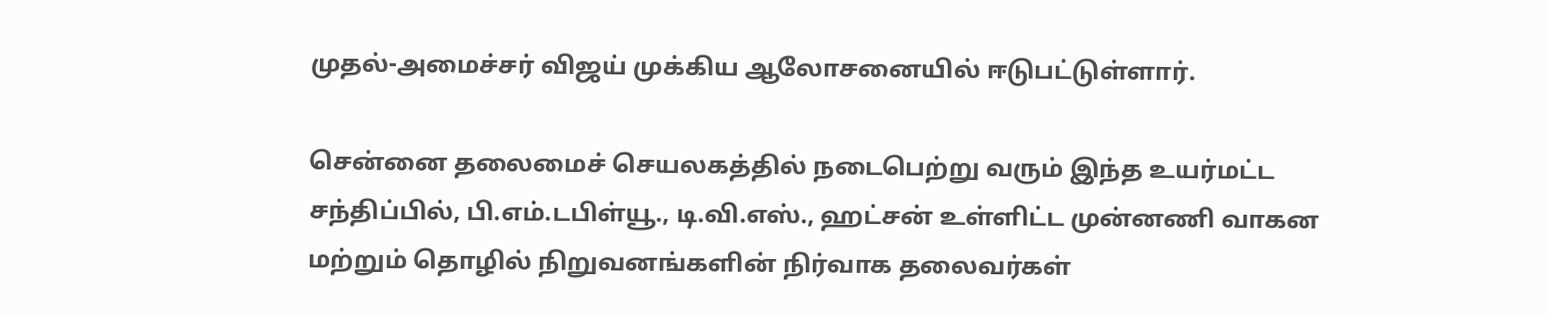முதல்-அமைச்சர் விஜய் முக்கிய ஆலோசனையில் ஈடுபட்டுள்ளார்.

சென்னை தலைமைச் செயலகத்தில் நடைபெற்று வரும் இந்த உயர்மட்ட சந்திப்பில், பி.எம்.டபிள்யூ., டி.வி.எஸ்., ஹட்சன் உள்ளிட்ட முன்னணி வாகன மற்றும் தொழில் நிறுவனங்களின் நிர்வாக தலைவர்கள்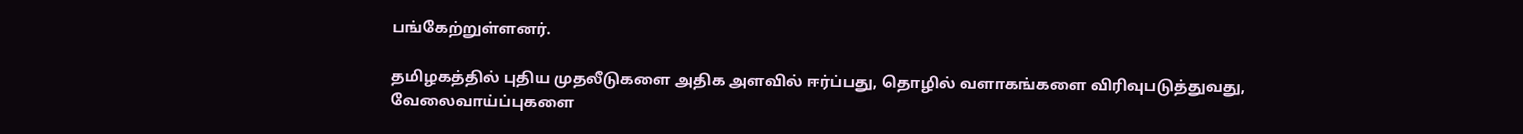பங்கேற்றுள்ளனர்.

தமிழகத்தில் புதிய முதலீடுகளை அதிக அளவில் ஈர்ப்பது, தொழில் வளாகங்களை விரிவுபடுத்துவது, வேலைவாய்ப்புகளை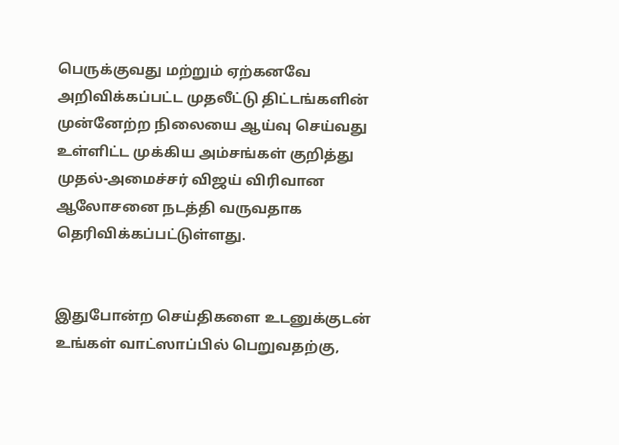பெருக்குவது மற்றும் ஏற்கனவே அறிவிக்கப்பட்ட முதலீட்டு திட்டங்களின் முன்னேற்ற நிலையை ஆய்வு செய்வது உள்ளிட்ட முக்கிய அம்சங்கள் குறித்து முதல்-அமைச்சர் விஜய் விரிவான ஆலோசனை நடத்தி வருவதாக தெரிவிக்கப்பட்டுள்ளது.


இதுபோன்ற செய்திகளை உடனுக்குடன் உங்கள் வாட்ஸாப்பில் பெறுவதற்கு,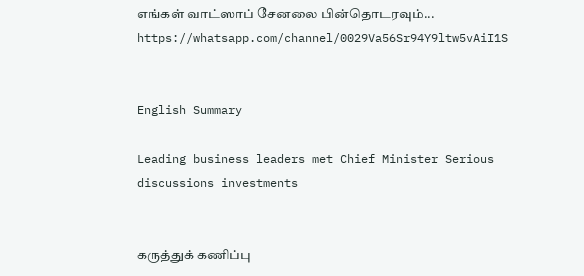எங்கள் வாட்ஸாப் சேனலை பின்தொடரவும்... https://whatsapp.com/channel/0029Va56Sr94Y9ltw5vAiI1S


English Summary

Leading business leaders met Chief Minister Serious discussions investments


கருத்துக் கணிப்பு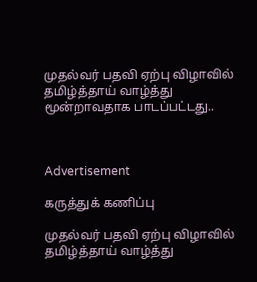முதல்வர் பதவி ஏற்பு விழாவில் தமிழ்த்தாய் வாழ்த்து மூன்றாவதாக பாடப்பட்டது..



Advertisement

கருத்துக் கணிப்பு

முதல்வர் பதவி ஏற்பு விழாவில் தமிழ்த்தாய் வாழ்த்து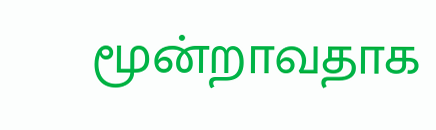மூன்றாவதாக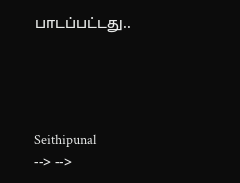பாடப்பட்டது..




Seithipunal
--> -->